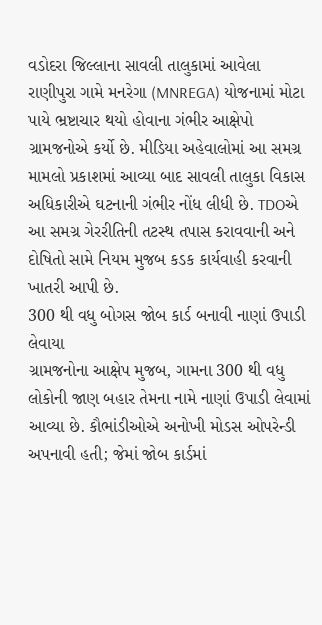વડોદરા જિલ્લાના સાવલી તાલુકામાં આવેલા રાણીપુરા ગામે મનરેગા (MNREGA) યોજનામાં મોટા પાયે ભ્રષ્ટાચાર થયો હોવાના ગંભીર આક્ષેપો ગ્રામજનોએ કર્યો છે. મીડિયા અહેવાલોમાં આ સમગ્ર મામલો પ્રકાશમાં આવ્યા બાદ સાવલી તાલુકા વિકાસ અધિકારીએ ઘટનાની ગંભીર નોંધ લીધી છે. TDOએ આ સમગ્ર ગેરરીતિની તટસ્થ તપાસ કરાવવાની અને દોષિતો સામે નિયમ મુજબ કડક કાર્યવાહી કરવાની ખાતરી આપી છે.
300 થી વધુ બોગસ જોબ કાર્ડ બનાવી નાણાં ઉપાડી લેવાયા
ગ્રામજનોના આક્ષેપ મુજબ, ગામના 300 થી વધુ લોકોની જાણ બહાર તેમના નામે નાણાં ઉપાડી લેવામાં આવ્યા છે. કૌભાંડીઓએ અનોખી મોડસ ઓપરેન્ડી અપનાવી હતી; જેમાં જોબ કાર્ડમાં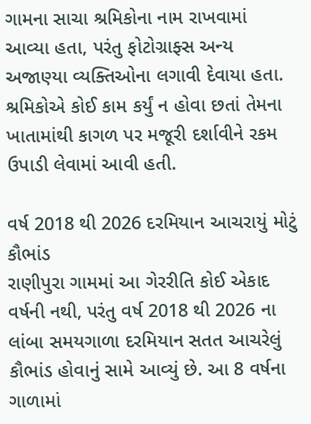ગામના સાચા શ્રમિકોના નામ રાખવામાં આવ્યા હતા, પરંતુ ફોટોગ્રાફ્સ અન્ય અજાણ્યા વ્યક્તિઓના લગાવી દેવાયા હતા. શ્રમિકોએ કોઈ કામ કર્યું ન હોવા છતાં તેમના ખાતામાંથી કાગળ પર મજૂરી દર્શાવીને રકમ ઉપાડી લેવામાં આવી હતી.

વર્ષ 2018 થી 2026 દરમિયાન આચરાયું મોટું કૌભાંડ
રાણીપુરા ગામમાં આ ગેરરીતિ કોઈ એકાદ વર્ષની નથી, પરંતુ વર્ષ 2018 થી 2026 ના લાંબા સમયગાળા દરમિયાન સતત આચરેલું કૌભાંડ હોવાનું સામે આવ્યું છે. આ 8 વર્ષના ગાળામાં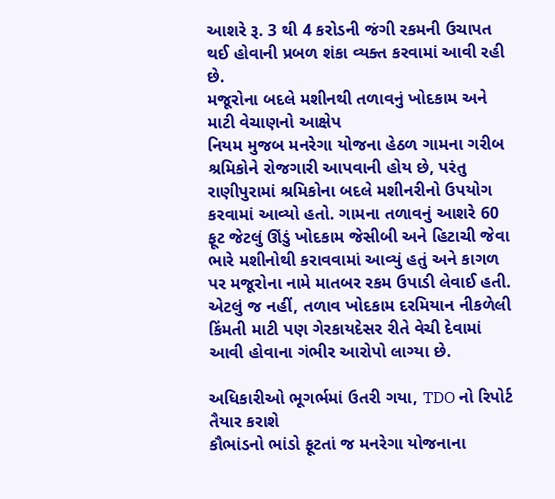આશરે રૂ. 3 થી 4 કરોડની જંગી રકમની ઉચાપત થઈ હોવાની પ્રબળ શંકા વ્યક્ત કરવામાં આવી રહી છે.
મજૂરોના બદલે મશીનથી તળાવનું ખોદકામ અને માટી વેચાણનો આક્ષેપ
નિયમ મુજબ મનરેગા યોજના હેઠળ ગામના ગરીબ શ્રમિકોને રોજગારી આપવાની હોય છે, પરંતુ રાણીપુરામાં શ્રમિકોના બદલે મશીનરીનો ઉપયોગ કરવામાં આવ્યો હતો. ગામના તળાવનું આશરે 60 ફૂટ જેટલું ઊંડું ખોદકામ જેસીબી અને હિટાચી જેવા ભારે મશીનોથી કરાવવામાં આવ્યું હતું અને કાગળ પર મજૂરોના નામે માતબર રકમ ઉપાડી લેવાઈ હતી. એટલું જ નહીં, તળાવ ખોદકામ દરમિયાન નીકળેલી કિંમતી માટી પણ ગેરકાયદેસર રીતે વેચી દેવામાં આવી હોવાના ગંભીર આરોપો લાગ્યા છે.

અધિકારીઓ ભૂગર્ભમાં ઉતરી ગયા, TDO નો રિપોર્ટ તૈયાર કરાશે
કૌભાંડનો ભાંડો ફૂટતાં જ મનરેગા યોજનાના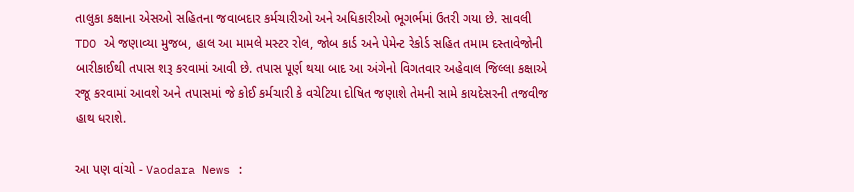તાલુકા કક્ષાના એસઓ સહિતના જવાબદાર કર્મચારીઓ અને અધિકારીઓ ભૂગર્ભમાં ઉતરી ગયા છે. સાવલી TDO એ જણાવ્યા મુજબ, હાલ આ મામલે મસ્ટર રોલ, જોબ કાર્ડ અને પેમેન્ટ રેકોર્ડ સહિત તમામ દસ્તાવેજોની બારીકાઈથી તપાસ શરૂ કરવામાં આવી છે. તપાસ પૂર્ણ થયા બાદ આ અંગેનો વિગતવાર અહેવાલ જિલ્લા કક્ષાએ રજૂ કરવામાં આવશે અને તપાસમાં જે કોઈ કર્મચારી કે વચેટિયા દોષિત જણાશે તેમની સામે કાયદેસરની તજવીજ હાથ ધરાશે.

આ પણ વાંચો - Vaodara News :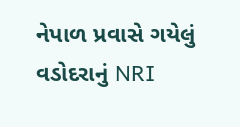નેપાળ પ્રવાસે ગયેલું વડોદરાનું NRI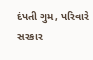દંપતી ગુમ, પરિવારે સરકાર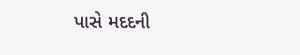પાસે મદદની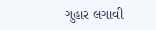ગુહાર લગાવી